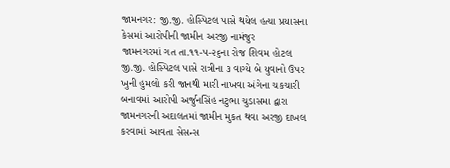જામનગર: જી.જી. હોસ્પિટલ પાસે થયેલ હત્યા પ્રયાસના કેસમાં આરોપીની જામીન અરજી નામંજુર
જામનગરમાં ગત તા.૧૧-૫-૨૬ના રોજ શિવમ હોટલ જી.જી. હોસ્પિટલ પાસે રાત્રીના ૩ વાગ્યે બે યુવાનો ઉપર ખુની હુમલો કરી જાનથી મારી નાખવા અંગેના ચકચારી બનાવમાં આરોપી અર્જુનસિંહ નટુભા ચુડાસમા દ્વારા જામનગરની અદાલતમાં જામીન મુકત થવા અરજી દાખલ કરવામાં આવતા સેસન્સ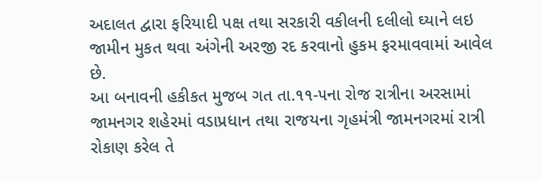અદાલત દ્વારા ફરિયાદી પક્ષ તથા સરકારી વકીલની દલીલો ઘ્યાને લઇ જામીન મુકત થવા અંગેની અરજી રદ કરવાનો હુકમ ફરમાવવામાં આવેલ છે.
આ બનાવની હકીકત મુજબ ગત તા.૧૧-૫ના રોજ રાત્રીના અરસામાં જામનગર શહેરમાં વડાપ્રધાન તથા રાજયના ગૃહમંત્રી જામનગરમાં રાત્રી રોકાણ કરેલ તે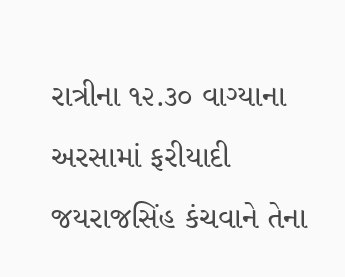રાત્રીના ૧૨.૩૦ વાગ્યાના અરસામાં ફરીયાદી જયરાજસિંહ કંચવાને તેના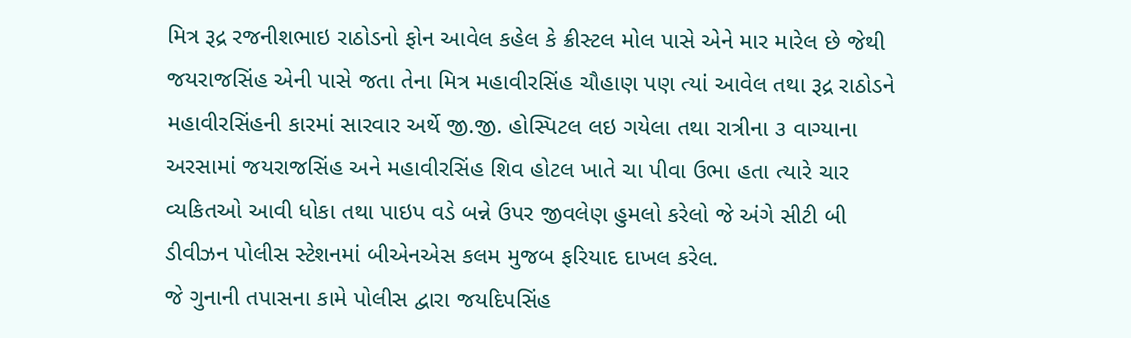મિત્ર રૂદ્ર રજનીશભાઇ રાઠોડનો ફોન આવેલ કહેલ કે ક્રીસ્ટલ મોલ પાસે એને માર મારેલ છે જેથી જયરાજસિંહ એની પાસે જતા તેના મિત્ર મહાવીરસિંહ ચૌહાણ પણ ત્યાં આવેલ તથા રૂદ્ર રાઠોડને મહાવીરસિંહની કારમાં સારવાર અર્થે જી.જી. હોસ્પિટલ લઇ ગયેલા તથા રાત્રીના ૩ વાગ્યાના અરસામાં જયરાજસિંહ અને મહાવીરસિંહ શિવ હોટલ ખાતે ચા પીવા ઉભા હતા ત્યારે ચાર વ્યકિતઓ આવી ધોકા તથા પાઇપ વડે બન્ને ઉપર જીવલેણ હુમલો કરેલો જે અંગે સીટી બી ડીવીઝન પોલીસ સ્ટેશનમાં બીએનએસ કલમ મુજબ ફરિયાદ દાખલ કરેલ.
જે ગુનાની તપાસના કામે પોલીસ દ્વારા જયદિપસિંહ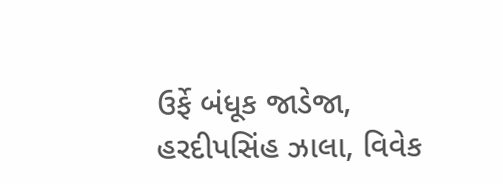ઉર્ફે બંધૂક જાડેજા, હરદીપસિંહ ઝાલા, વિવેક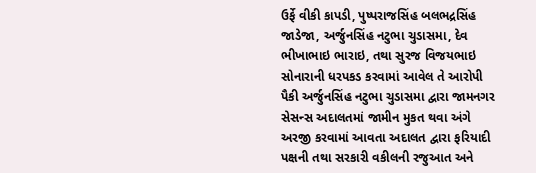ઉર્ફે વીકી કાપડી, પુષ્પરાજસિંહ બલભદ્રસિંહ જાડેજા, અર્જુનસિંહ નટુભા ચુડાસમા, દેવ ભીખાભાઇ ભારાઇ, તથા સુરજ વિજયભાઇ સોનારાની ધરપકડ કરવામાં આવેલ તે આરોપી પૈકી અર્જુનસિંહ નટુભા ચુડાસમા દ્વારા જામનગર સેસન્સ અદાલતમાં જામીન મુકત થવા અંગે અરજી કરવામાં આવતા અદાલત દ્વારા ફરિયાદી પક્ષની તથા સરકારી વકીલની રજુઆત અને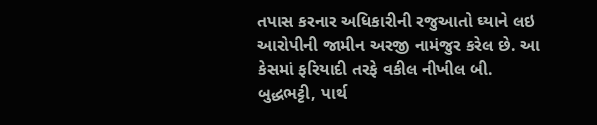તપાસ કરનાર અધિકારીની રજુઆતો ઘ્યાને લઇ આરોપીની જામીન અરજી નામંજુર કરેલ છે. આ કેસમાં ફરિયાદી તરફે વકીલ નીખીલ બી. બુદ્ધભટ્ટી, પાર્થ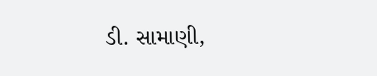ડી. સામાણી,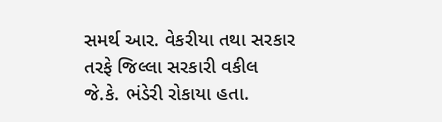સમર્થ આર. વેકરીયા તથા સરકાર તરફે જિલ્લા સરકારી વકીલ જે.કે. ભંડેરી રોકાયા હતા.